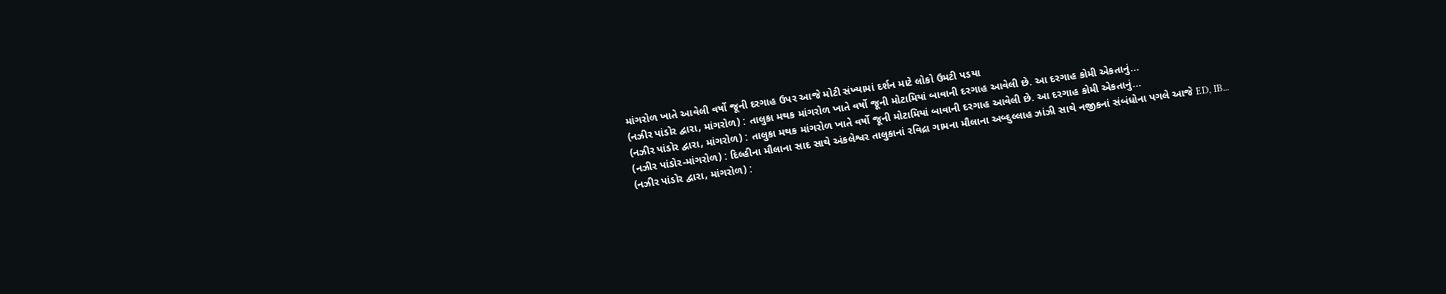માંગરોળ ખાતે આવેલી વર્ષો જૂની દરગાહ ઉપર આજે મોટી સંખ્યામાં દર્શન માટે લોકો ઉમટી પડયા
(નઝીર પાંડોર દ્વારા, માંગરોળ) : તાલુકા મથક માંગરોળ ખાતે વર્ષો જૂની મોટામિયાં બાવાની દરગાહ આવેલી છે. આ દરગાહ કોમી એકતાનું...
(નઝીર પાંડોર દ્વારા, માંગરોળ) : તાલુકા મથક માંગરોળ ખાતે વર્ષો જૂની મોટામિયાં બાવાની દરગાહ આવેલી છે. આ દરગાહ કોમી એકતાનું...
(નઝીર પાંડોર-માંગરોળ) : દિલ્હીના મૌલાના સાદ સાથે અંકલેશ્વર તાલુકાનાં રવિદ્રા ગામના મૌલાના અબ્દુલ્લાહ ઝાંઝી સાથે નજીકનાં સંબંધોના પગલે આજે ED, IB...
(નઝીર પાંડોર દ્વારા, માંગરોળ) :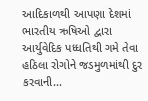આદિકાળથી આપણા દેશમાં ભારતીય ઋષિઓ દ્વારા આર્યુવેદિક પધ્ધતિથી ગમે તેવા હઠિલા રોગોને જડમુળમાંથી દુર કરવાની...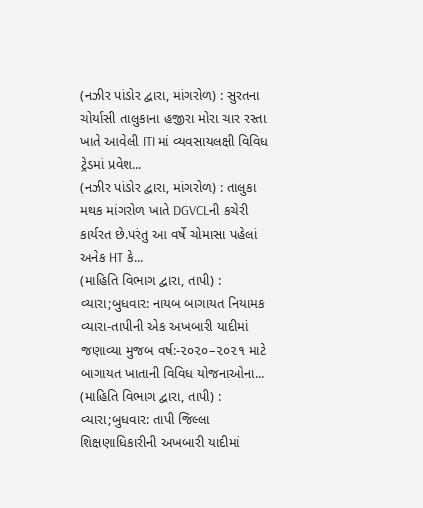(નઝીર પાંડોર દ્વારા, માંગરોળ) : સુરતના ચોર્યાસી તાલુકાના હજીરા મોરા ચાર રસ્તા ખાતે આવેલી ITI માં વ્યવસાયલક્ષી વિવિધ ટ્રેડમાં પ્રવેશ...
(નઝીર પાંડોર દ્વારા, માંગરોળ) : તાલુકા મથક માંગરોળ ખાતે DGVCLની કચેરી કાર્યરત છે.પરંતુ આ વર્ષે ચોમાસા પહેલાં અનેક HT કે...
(માહિતિ વિભાગ દ્વારા, તાપી) : વ્યારા;બુધવાર: નાયબ બાગાયત નિયામક વ્યારા-તાપીની એક અખબારી યાદીમાં જણાવ્યા મુજબ વર્ષ:-૨૦૨૦–૨૦૨૧ માટે બાગાયત ખાતાની વિવિધ યોજનાઓના...
(માહિતિ વિભાગ દ્વારા, તાપી) : વ્યારા;બુધવાર: તાપી જિલ્લા શિક્ષણાધિકારીની અખબારી યાદીમાં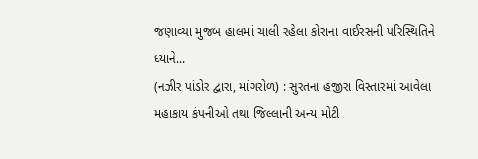જણાવ્યા મુજબ હાલમાં ચાલી રહેલા કોરાના વાઈરસની પરિસ્થિતિને ધ્યાને...
(નઝીર પાંડોર દ્વારા, માંગરોળ) : સુરતના હજીરા વિસ્તારમાં આવેલા મહાકાય કંપનીઓ તથા જિલ્લાની અન્ય મોટી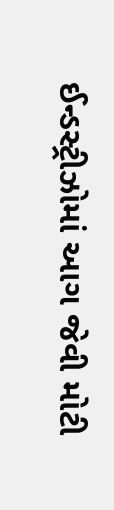ઈન્ડસ્ટ્રીઝોમાં આગ જેવી મોટી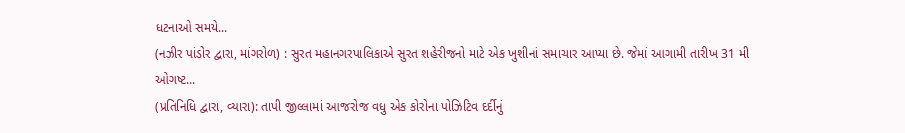ધટનાઓ સમયે...
(નઝીર પાંડોર દ્વારા, માંગરોળ) : સુરત મહાનગરપાલિકાએ સુરત શહેરીજનો માટે એક ખુશીનાં સમાચાર આપ્યા છે. જેમાં આગામી તારીખ 31 મી ઓગષ્ટ...
(પ્રતિનિધિ દ્વારા, વ્યારા): તાપી જીલ્લામાં આજરોજ વધુ એક કોરોના પોઝિટિવ દર્દીનું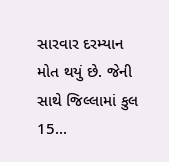સારવાર દરમ્યાન મોત થયું છે. જેની સાથે જિલ્લામાં કુલ 15...